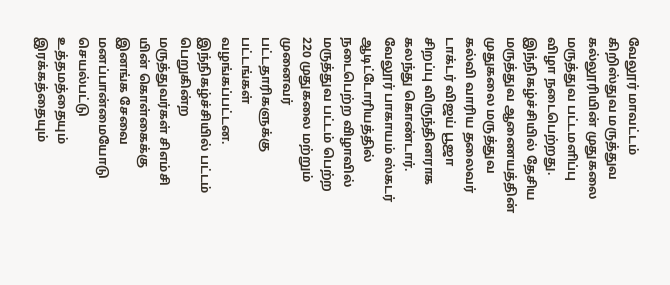வேலூர் மாவட்டம் கிறிஸ்துவ மருத்துவ கல்லூரியின் முதுகலை மருத்துவ பட்டமளிப்பு விழா நடைபெற்றது. இந்நிகழ்ச்சியில் தேசிய மருத்துவ ஆணையத்தின் முதுகலை மருத்துவ கல்வி வாரிய தலைவர் டாக்டர் விஜய் பூஜா சிறப்பு விருந்தினராக கலந்து கொண்டார்.
வேலூர் பாகாயம் ஸ்கடர் ஆடிட்டோரியத்தில் நடைபெற்ற விழாவில் மருத்துவ பட்டம் பெற்ற 220 முதுகலை மற்றும் முனைவர் பட்டதாரிகளுக்கு பட்டங்கள் வழங்கப்பட்டன. இந்நிகழ்ச்சியில் பட்டம் பெறுகின்ற மருத்துவர்கள் சிஎம்சி யின் கொள்கைக்கு இனங்க சேவை மனப்பான்மையோடு செயல்பட்டு உத்தமத்தையும் இரக்கத்தையும்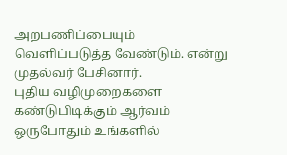அறபணிப்பையும் வெளிப்படுத்த வேண்டும். என்று முதல்வர் பேசினார்.
புதிய வழிமுறைகளை கண்டுபிடிக்கும் ஆர்வம் ஒருபோதும் உங்களில்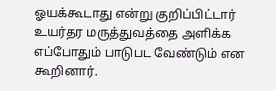ஓயக்கூடாது என்று குறிப்பிட்டார் உயர்தர மருத்துவத்தை அளிக்க எப்போதும் பாடுபட வேண்டும் என கூறினார்.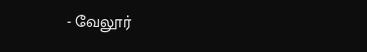- வேலூர்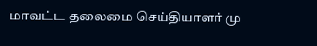மாவட்ட தலைமை செய்தியாளர் மு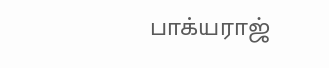பாக்யராஜ்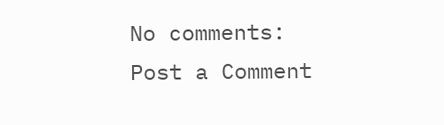No comments:
Post a Comment